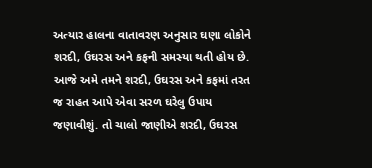અત્યાર હાલના વાતાવરણ અનુસાર ઘણા લોકોને શરદી, ઉઘરસ અને કફની સમસ્યા થતી હોય છે. આજે અમે તમને શરદી, ઉઘરસ અને કફમાં તરત જ રાહત આપે એવા સરળ ઘરેલુ ઉપાય જણાવીશું. તો ચાલો જાણીએ શરદી, ઉઘરસ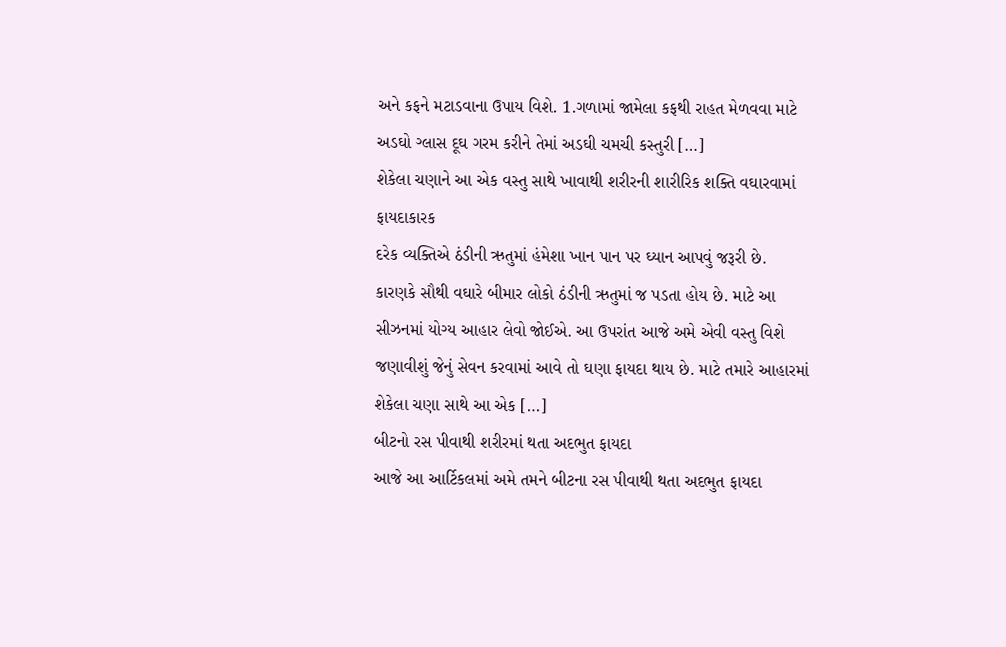અને કફને મટાડવાના ઉપાય વિશે. 1.ગળામાં જામેલા કફથી રાહત મેળવવા માટે અડઘો ગ્લાસ દૂઘ ગરમ કરીને તેમાં અડઘી ચમચી કસ્તુરી […]
શેકેલા ચણાને આ એક વસ્તુ સાથે ખાવાથી શરીરની શારીરિક શક્તિ વઘારવામાં ફાયદાકારક
દરેક વ્યક્તિએ ઠંડીની ઋતુમાં હંમેશા ખાન પાન પર ઘ્યાન આપવું જરૂરી છે. કારણકે સૌથી વઘારે બીમાર લોકો ઠંડીની ઋતુમાં જ પડતા હોય છે. માટે આ સીઝનમાં યોગ્ય આહાર લેવો જોઈએ. આ ઉપરાંત આજે અમે એવી વસ્તુ વિશે જણાવીશું જેનું સેવન કરવામાં આવે તો ઘણા ફાયદા થાય છે. માટે તમારે આહારમાં શેકેલા ચણા સાથે આ એક […]
બીટનો રસ પીવાથી શરીરમાં થતા અદભુત ફાયદા
આજે આ આર્ટિકલમાં અમે તમને બીટના રસ પીવાથી થતા અદભુત ફાયદા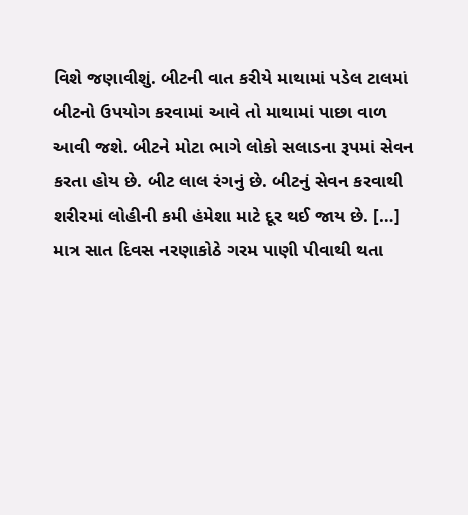વિશે જણાવીશું. બીટની વાત કરીયે માથામાં પડેલ ટાલમાં બીટનો ઉપયોગ કરવામાં આવે તો માથામાં પાછા વાળ આવી જશે. બીટને મોટા ભાગે લોકો સલાડના રૂપમાં સેવન કરતા હોય છે. બીટ લાલ રંગનું છે. બીટનું સેવન કરવાથી શરીરમાં લોહીની કમી હંમેશા માટે દૂર થઈ જાય છે. […]
માત્ર સાત દિવસ નરણાકોઠે ગરમ પાણી પીવાથી થતા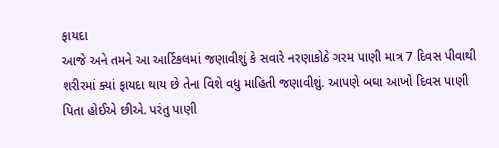ફાયદા
આજે અને તમને આ આર્ટિકલમાં જણાવીશું કે સવારે નરણાકોઠે ગરમ પાણી માત્ર 7 દિવસ પીવાથી શરીરમાં ક્યાં ફાયદા થાય છે તેના વિશે વધુ માહિતી જણાવીશું. આપણે બઘા આખો દિવસ પાણી પિતા હોઈએ છીએ. પરંતુ પાણી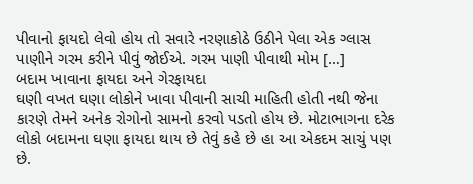પીવાનો ફાયદો લેવો હોય તો સવારે નરણાકોઠે ઉઠીને પેલા એક ગ્લાસ પાણીને ગરમ કરીને પીવું જોઈએ. ગરમ પાણી પીવાથી મોમ […]
બદામ ખાવાના ફાયદા અને ગેરફાયદા
ઘણી વખત ઘણા લોકોને ખાવા પીવાની સાચી માહિતી હોતી નથી જેના કારણે તેમને અનેક રોગોનો સામનો કરવો પડતો હોય છે. મોટાભાગના દરેક લોકો બદામના ઘણા ફાયદા થાય છે તેવું કહે છે હા આ એકદમ સાચું પણ છે.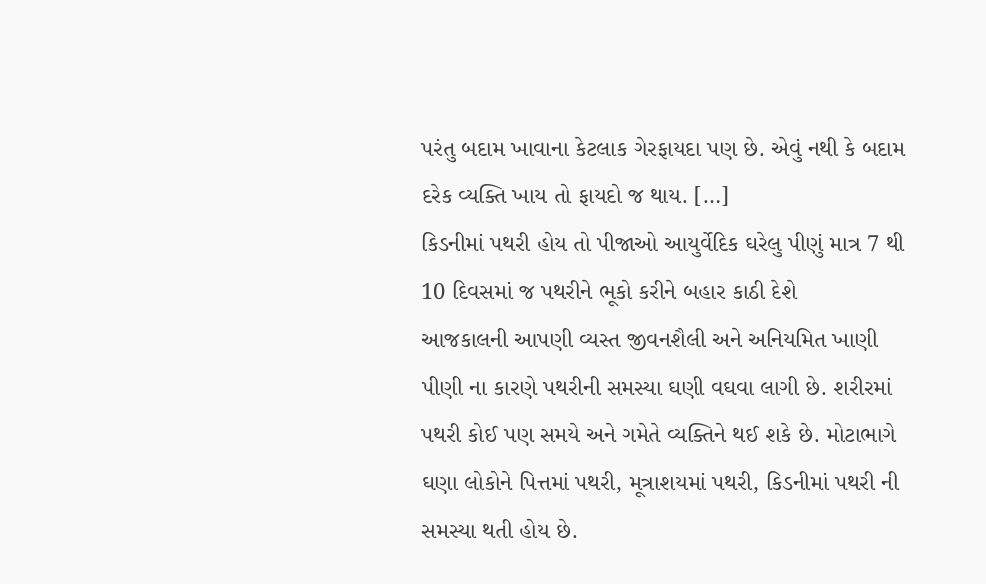પરંતુ બદામ ખાવાના કેટલાક ગેરફાયદા પણ છે. એવું નથી કે બદામ દરેક વ્યક્તિ ખાય તો ફાયદો જ થાય. […]
કિડનીમાં પથરી હોય તો પીજાઓ આયુર્વેદિક ઘરેલુ પીણું માત્ર 7 થી 10 દિવસમાં જ પથરીને ભૂકો કરીને બહાર કાઠી દેશે
આજકાલની આપણી વ્યસ્ત જીવનશૈલી અને અનિયમિત ખાણી પીણી ના કારણે પથરીની સમસ્યા ઘણી વઘવા લાગી છે. શરીરમાં પથરી કોઈ પણ સમયે અને ગમેતે વ્યક્તિને થઈ શકે છે. મોટાભાગે ઘણા લોકોને પિત્તમાં પથરી, મૂત્રાશયમાં પથરી, કિડનીમાં પથરી ની સમસ્યા થતી હોય છે.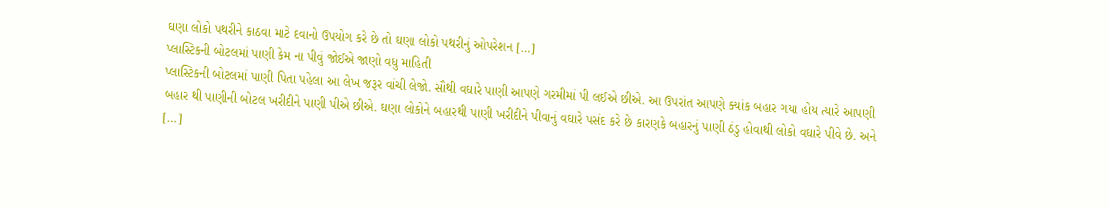ઘણા લોકો પથરીને કાઠવા માટે દવાનો ઉપયોગ કરે છે તો ઘણા લોકો પથરીનું ઓપરેશન […]
પ્લાસ્ટિકની બોટલમાં પાણી કેમ ના પીવું જોઈએ જાણો વધુ માહિતી
પ્લાસ્ટિકની બોટલમાં પાણી પિતા પહેલા આ લેખ જરૂર વાંચી લેજો. સૌથી વઘારે પાણી આપણે ગરમીમાં પી લઈએ છીએ. આ ઉપરાંત આપણે ક્યાંક બહાર ગયા હોય ત્યારે આપણી બહાર થી પાણીની બોટલ ખરીદીને પાણી પીએ છીએ. ઘણા લોકોને બહારથી પાણી ખરીદીને પીવાનું વઘારે પસંદ કરે છે કારણકે બહારનું પાણી ઠંડુ હોવાથી લોકો વઘારે પીવે છે. અને […]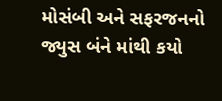મોસંબી અને સફરજનનો જ્યુસ બંને માંથી કયો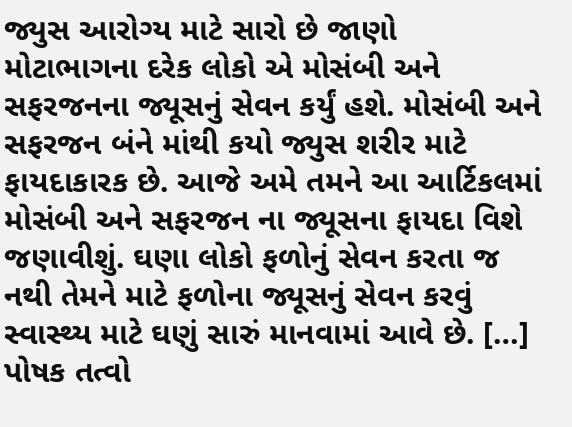જ્યુસ આરોગ્ય માટે સારો છે જાણો
મોટાભાગના દરેક લોકો એ મોસંબી અને સફરજનના જ્યૂસનું સેવન કર્યું હશે. મોસંબી અને સફરજન બંને માંથી કયો જ્યુસ શરીર માટે ફાયદાકારક છે. આજે અમે તમને આ આર્ટિકલમાં મોસંબી અને સફરજન ના જ્યૂસના ફાયદા વિશે જણાવીશું. ઘણા લોકો ફળોનું સેવન કરતા જ નથી તેમને માટે ફળોના જ્યૂસનું સેવન કરવું સ્વાસ્થ્ય માટે ઘણું સારું માનવામાં આવે છે. […]
પોષક તત્વો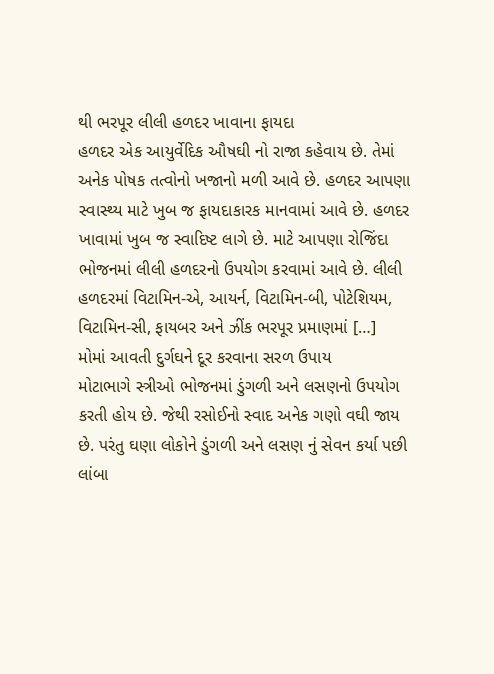થી ભરપૂર લીલી હળદર ખાવાના ફાયદા
હળદર એક આયુર્વેદિક ઔષઘી નો રાજા કહેવાય છે. તેમાં અનેક પોષક તત્વોનો ખજાનો મળી આવે છે. હળદર આપણા સ્વાસ્થ્ય માટે ખુબ જ ફાયદાકારક માનવામાં આવે છે. હળદર ખાવામાં ખુબ જ સ્વાદિષ્ટ લાગે છે. માટે આપણા રોજિંદા ભોજનમાં લીલી હળદરનો ઉપયોગ કરવામાં આવે છે. લીલી હળદરમાં વિટામિન-એ, આયર્ન, વિટામિન-બી, પોટેશિયમ, વિટામિન-સી, ફાયબર અને ઝીંક ભરપૂર પ્રમાણમાં […]
મોમાં આવતી દુર્ગઘને દૂર કરવાના સરળ ઉપાય
મોટાભાગે સ્ત્રીઓ ભોજનમાં ડુંગળી અને લસણનો ઉપયોગ કરતી હોય છે. જેથી રસોઈનો સ્વાદ અનેક ગણો વઘી જાય છે. પરંતુ ઘણા લોકોને ડુંગળી અને લસણ નું સેવન કર્યા પછી લાંબા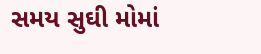સમય સુઘી મોમાં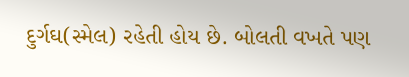દુર્ગઘ(સ્મેલ) રહેતી હોય છે. બોલતી વખતે પણ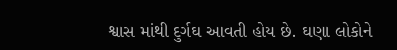શ્વાસ માંથી દુર્ગઘ આવતી હોય છે. ઘણા લોકોને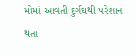મોમાં આવતી દુર્ગઘથી પરેશાન થતા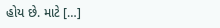હોય છે. માટે […]